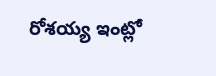రోశయ్య ఇంట్లో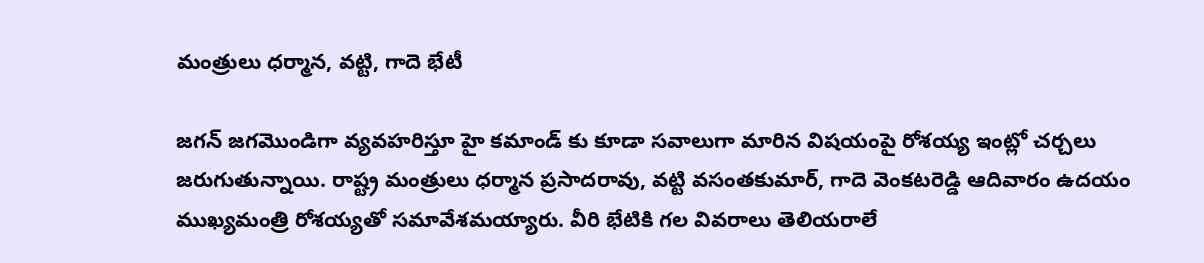మంత్రులు ధర్మాన, వట్టి, గాదె భేటీ

జగన్ జగమొండిగా వ్యవహరిస్తూ హై కమాండ్ కు కూడా సవాలుగా మారిన విషయంపై రోశయ్య ఇంట్లో చర్చలు జరుగుతున్నాయి. రాష్ట్ర మంత్రులు ధర్మాన ప్రసాదరావు, వట్టి వసంతకుమార్, గాదె వెంకటరెడ్డి ఆదివారం ఉదయం ముఖ్యమంత్రి రోశయ్యతో సమావేశమయ్యారు. వీరి భేటికి గల వివరాలు తెలియరాలే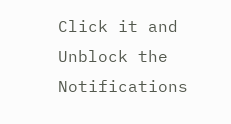Click it and Unblock the Notifications